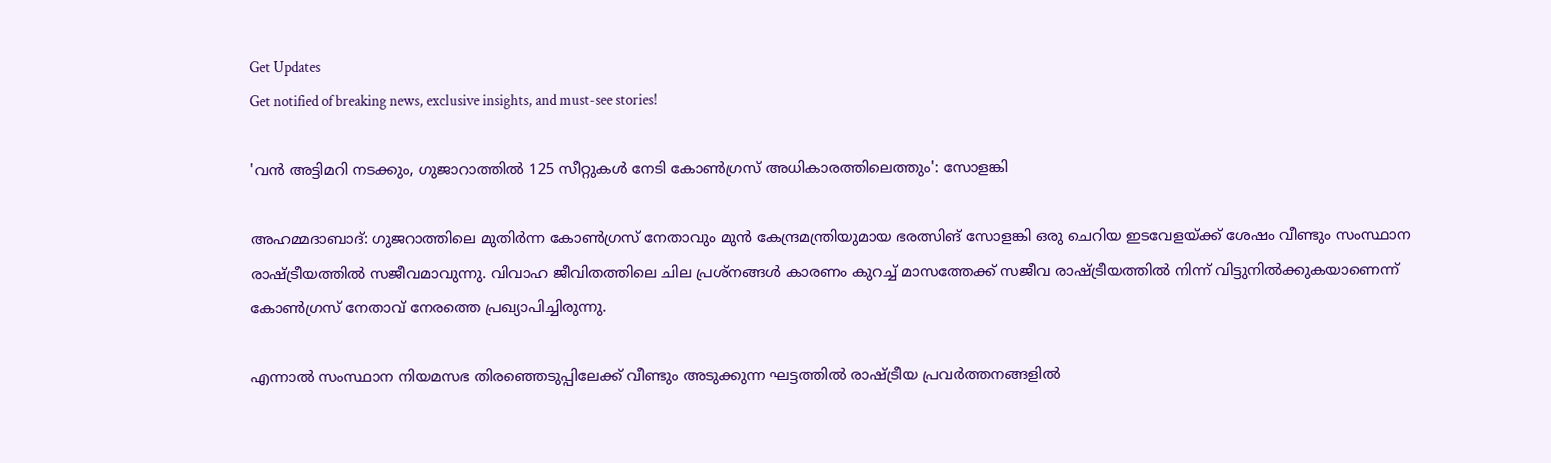Get Updates
Get notified of breaking news, exclusive insights, and must-see stories!

'വന്‍ അട്ടിമറി നടക്കും, ഗുജാറാത്തില്‍ 125 സീറ്റുകള്‍ നേടി കോണ്‍ഗ്രസ് അധികാരത്തിലെത്തും': സോളങ്കി

അഹമ്മദാബാദ്: ഗുജറാത്തിലെ മുതിർന്ന കോൺഗ്രസ് നേതാവും മുൻ കേന്ദ്രമന്ത്രിയുമായ ഭരത്സിങ് സോളങ്കി ഒരു ചെറിയ ഇടവേളയ്ക്ക് ശേഷം വീണ്ടും സംസ്ഥാന രാഷ്ട്രീയത്തില്‍ സജീവമാവുന്നു. വിവാഹ ജീവിതത്തിലെ ചില പ്രശ്നങ്ങള്‍ കാരണം കുറച്ച് മാസത്തേക്ക് സജീവ രാഷ്ട്രീയത്തിൽ നിന്ന് വിട്ടുനിൽക്കുകയാണെന്ന് കോൺഗ്രസ് നേതാവ് നേരത്തെ പ്രഖ്യാപിച്ചിരുന്നു.

എന്നാല്‍ സംസ്ഥാന നിയമസഭ തിരഞ്ഞെടുപ്പിലേക്ക് വീണ്ടും അടുക്കുന്ന ഘട്ടത്തില്‍ രാഷ്ട്രീയ പ്രവർത്തനങ്ങളില്‍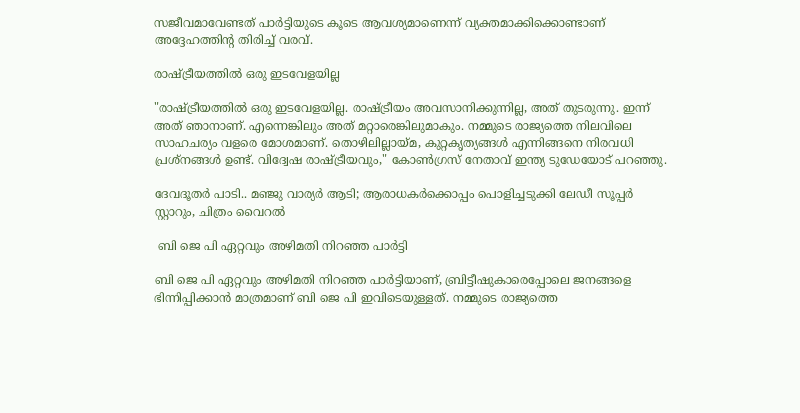സജീവമാവേണ്ടത് പാർട്ടിയുടെ കൂടെ ആവശ്യമാണെന്ന് വ്യക്തമാക്കിക്കൊണ്ടാണ് അദ്ദേഹത്തിന്റ തിരിച്ച് വരവ്.

രാഷ്ട്രീയത്തിൽ ഒരു ഇടവേളയില്ല

"രാഷ്ട്രീയത്തിൽ ഒരു ഇടവേളയില്ല. രാഷ്ട്രീയം അവസാനിക്കുന്നില്ല, അത് തുടരുന്നു. ഇന്ന് അത് ഞാനാണ്. എന്നെങ്കിലും അത് മറ്റാരെങ്കിലുമാകും. നമ്മുടെ രാജ്യത്തെ നിലവിലെ സാഹചര്യം വളരെ മോശമാണ്. തൊഴിലില്ലായ്മ, കുറ്റകൃത്യങ്ങൾ എന്നിങ്ങനെ നിരവധി പ്രശ്നങ്ങൾ ഉണ്ട്. വിദ്വേഷ രാഷ്ട്രീയവും," കോൺഗ്രസ് നേതാവ് ഇന്ത്യ ടുഡേയോട് പറഞ്ഞു.

ദേവദൂതർ പാടി.. മഞ്ജു വാര്യർ ആടി; ആരാധകർക്കൊപ്പം പൊളിച്ചടുക്കി ലേഡീ സൂപ്പർ സ്റ്റാറും, ചിത്രം വൈറല്‍

 ബി ജെ പി ഏറ്റവും അഴിമതി നിറഞ്ഞ പാർട്ടി

ബി ജെ പി ഏറ്റവും അഴിമതി നിറഞ്ഞ പാർട്ടിയാണ്, ബ്രിട്ടീഷുകാരെപ്പോലെ ജനങ്ങളെ ഭിന്നിപ്പിക്കാൻ മാത്രമാണ് ബി ജെ പി ഇവിടെയുള്ളത്. നമ്മുടെ രാജ്യത്തെ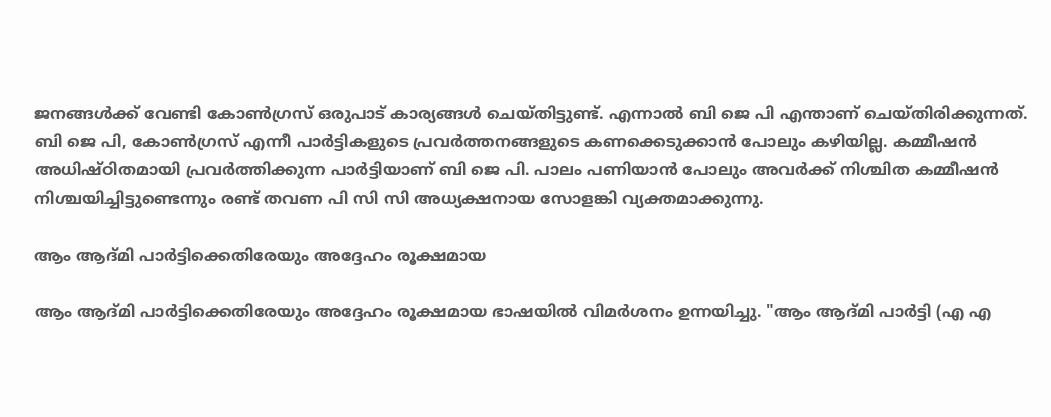ജനങ്ങൾക്ക് വേണ്ടി കോൺഗ്രസ് ഒരുപാട് കാര്യങ്ങൾ ചെയ്തിട്ടുണ്ട്. എന്നാല്‍ ബി ജെ പി എന്താണ് ചെയ്തിരിക്കുന്നത്. ബി ജെ പി, കോൺഗ്രസ് എന്നീ പാർട്ടികളുടെ പ്രവർത്തനങ്ങളുടെ കണക്കെടുക്കാൻ പോലും കഴിയില്ല. കമ്മീഷൻ അധിഷ്ഠിതമായി പ്രവർത്തിക്കുന്ന പാർട്ടിയാണ് ബി ജെ പി. പാലം പണിയാൻ പോലും അവർക്ക് നിശ്ചിത കമ്മീഷൻ നിശ്ചയിച്ചിട്ടുണ്ടെന്നും രണ്ട് തവണ പി സി സി അധ്യക്ഷനായ സോളങ്കി വ്യക്തമാക്കുന്നു.

ആം ആദ്മി പാർട്ടിക്കെതിരേയും അദ്ദേഹം രൂക്ഷമായ

ആം ആദ്മി പാർട്ടിക്കെതിരേയും അദ്ദേഹം രൂക്ഷമായ ഭാഷയില്‍ വിമർശനം ഉന്നയിച്ചു. "ആം ആദ്മി പാർട്ടി (എ എ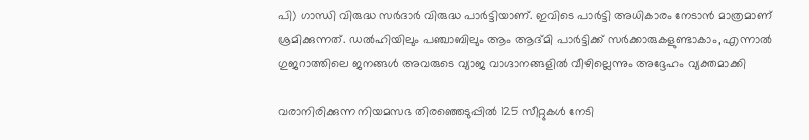പി) ഗാന്ധി വിരുദ്ധ സർദാർ വിരുദ്ധ പാർട്ടിയാണ്. ഇവിടെ പാർട്ടി അധികാരം നേടാൻ മാത്രമാണ് ശ്രമിക്കുന്നത്. ഡൽഹിയിലും പഞ്ചാബിലും ആം ആദ്മി പാർട്ടിക്ക് സർക്കാരുകളുണ്ടാകാം, എന്നാൽ ഗുജറാത്തിലെ ജനങ്ങൾ അവരുടെ വ്യാജ വാഗ്ദാനങ്ങളിൽ വീഴില്ലെന്നും അദ്ദേഹം വ്യക്തമാക്കി

വരാനിരിക്കുന്ന നിയമസഭ തിരഞ്ഞെടുപ്പില്‍ 125 സീറ്റുകൾ നേടി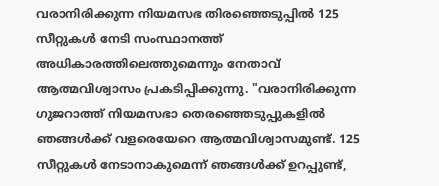വരാനിരിക്കുന്ന നിയമസഭ തിരഞ്ഞെടുപ്പില്‍ 125 സീറ്റുകൾ നേടി സംസ്ഥാനത്ത് അധികാരത്തിലെത്തുമെന്നും നേതാവ് ആത്മവിശ്വാസം പ്രകടിപ്പിക്കുന്നു. "വരാനിരിക്കുന്ന ഗുജറാത്ത് നിയമസഭാ തെരഞ്ഞെടുപ്പുകളിൽ ഞങ്ങൾക്ക് വളരെയേറെ ആത്മവിശ്വാസമുണ്ട്. 125 സീറ്റുകൾ നേടാനാകുമെന്ന് ഞങ്ങൾക്ക് ഉറപ്പുണ്ട്,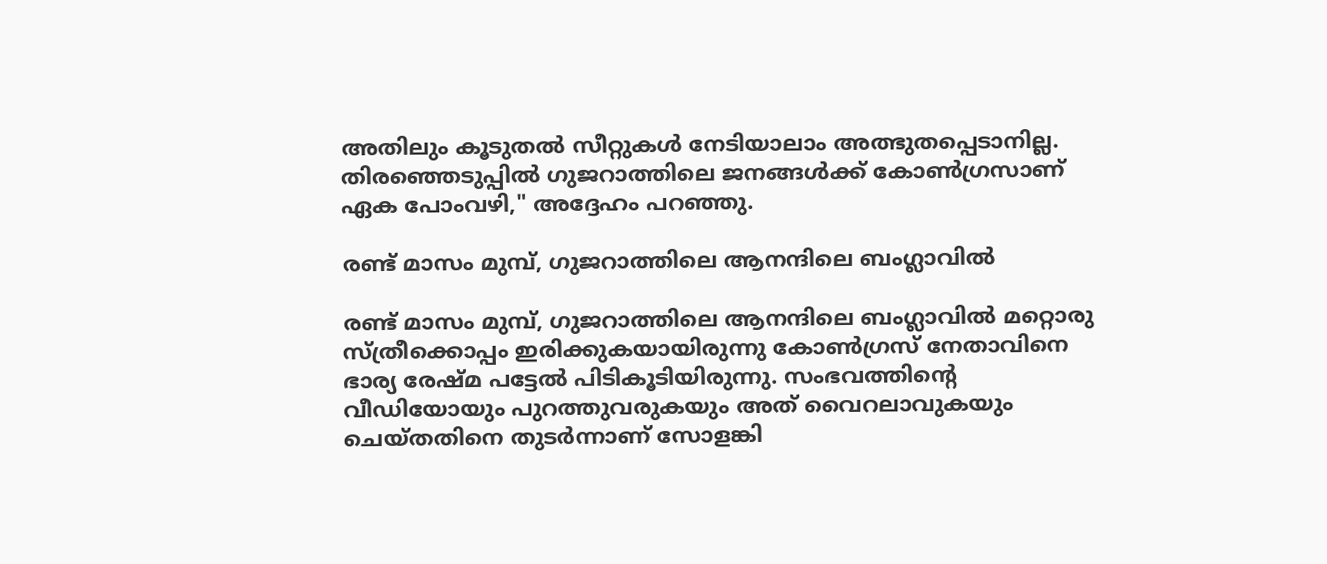അതിലും കൂടുതൽ സീറ്റുകൾ നേടിയാലാം അത്ഭുതപ്പെടാനില്ല. തിരഞ്ഞെടുപ്പിൽ ഗുജറാത്തിലെ ജനങ്ങൾക്ക് കോൺഗ്രസാണ് ഏക പോംവഴി," അദ്ദേഹം പറഞ്ഞു.

രണ്ട് മാസം മുമ്പ്, ഗുജറാത്തിലെ ആനന്ദിലെ ബംഗ്ലാവിൽ

രണ്ട് മാസം മുമ്പ്, ഗുജറാത്തിലെ ആനന്ദിലെ ബംഗ്ലാവിൽ മറ്റൊരു സ്ത്രീക്കൊപ്പം ഇരിക്കുകയായിരുന്നു കോൺഗ്രസ് നേതാവിനെ ഭാര്യ രേഷ്മ പട്ടേൽ പിടികൂടിയിരുന്നു. സംഭവത്തിന്റെ വീഡിയോയും പുറത്തുവരുകയും അത് വൈറലാവുകയും ചെയ്തതിനെ തുടർന്നാണ് സോളങ്കി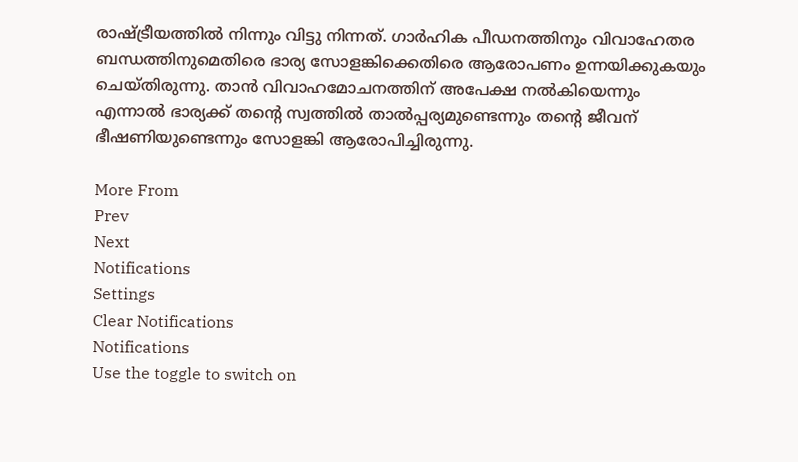രാഷ്ട്രീയത്തില്‍ നിന്നും വിട്ടു നിന്നത്. ഗാർഹിക പീഡനത്തിനും വിവാഹേതര ബന്ധത്തിനുമെതിരെ ഭാര്യ സോളങ്കിക്കെതിരെ ആരോപണം ഉന്നയിക്കുകയും ചെയ്തിരുന്നു. താൻ വിവാഹമോചനത്തിന് അപേക്ഷ നൽകിയെന്നും എന്നാല്‍ ഭാര്യക്ക് തന്റെ സ്വത്തിൽ താൽപ്പര്യമുണ്ടെന്നും തന്റെ ജീവന് ഭീഷണിയുണ്ടെന്നും സോളങ്കി ആരോപിച്ചിരുന്നു.

More From
Prev
Next
Notifications
Settings
Clear Notifications
Notifications
Use the toggle to switch on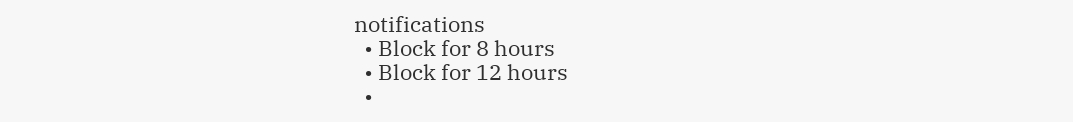notifications
  • Block for 8 hours
  • Block for 12 hours
  •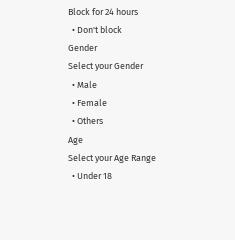Block for 24 hours
  • Don't block
Gender
Select your Gender
  • Male
  • Female
  • Others
Age
Select your Age Range
  • Under 18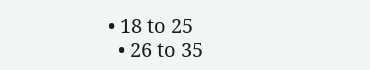• 18 to 25
  • 26 to 35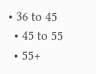• 36 to 45
  • 45 to 55
  • 55+